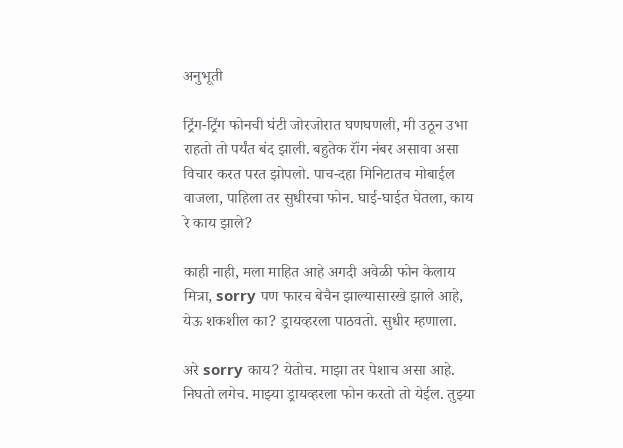अनुभूती

ट्रिंग-ट्रिंग फोनची घंटी जोरजोरात घणघणली, मी उठून उभा राहतो तो पर्यंत बंद झाली. बहुतेक रॉंग नंबर असावा असा विचार करत परत झोपलो. पाच-दहा मिनिटातच मोबाईल वाजला, पाहिला तर सुधीरचा फोन. घाई-घाईत घेतला, काय रे काय झाले?

काही नाही, मला माहित आहे अगदी अवेळी फोन केलाय मित्रा, sorry पण फारच बेचैन झाल्यासारखे झाले आहे, येऊ शकशील का? ड्रायव्हरला पाठवतो. सुधीर म्हणाला.

अरे sorry काय? येतोच. माझा तर पेशाच असा आहे. निघतो लगेच. माझ्या ड्रायव्हरला फोन करतो तो येईल. तुझ्या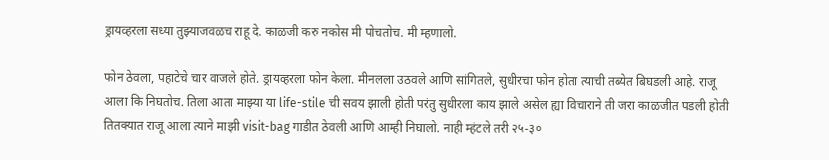ड्रायव्हरला सध्या तुझ्याजवळच राहू दे. काळजी करु नकोस मी पोचतोच. मी म्हणालो.

फोन ठेवला, पहाटेचे चार वाजले होते. ड्रायव्हरला फोन केला. मीनलला उठवले आणि सांगितले, सुधीरचा फोन होता त्याची तब्येत बिघडली आहे. राजू आला कि निघतोच. तिला आता माझ्या या life-stile ची सवय झाली होती परंतु सुधीरला काय झाले असेल ह्या विचाराने ती जरा काळजीत पडली होती तितक्यात राजू आला त्याने माझी visit-bag गाडीत ठेवली आणि आम्ही निघालो. नाही म्हंटले तरी २५-३०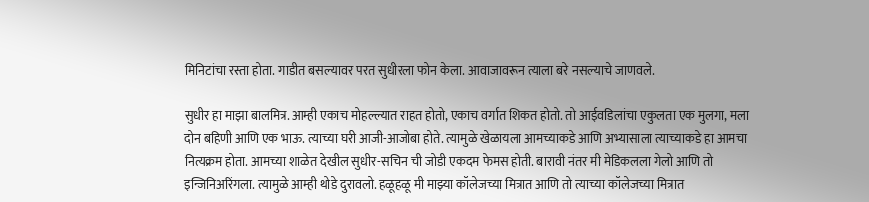मिनिटांचा रस्ता होता. गाडीत बसल्यावर परत सुधीरला फोन केला. आवाजावरून त्याला बरे नसल्याचे जाणवले.

सुधीर हा माझा बालमित्र. आम्ही एकाच मोहल्ल्यात राहत होतो, एकाच वर्गात शिकत होतो. तो आईवडिलांचा एकुलता एक मुलगा, मला दोन बहिणी आणि एक भाऊ. त्याच्या घरी आजी-आजोबा होते. त्यामुळे खेळायला आमच्याकडे आणि अभ्यासाला त्याच्याकडे हा आमचा नित्यक्रम होता. आमच्या शाळेत देखील सुधीर-सचिन ची जोडी एकदम फेमस होती. बारावी नंतर मी मेडिकलला गेलो आणि तो इन्जिनिअरिंगला. त्यामुळे आम्ही थोडे दुरावलो. हळूहळू मी माझ्या कॉलेजच्या मित्रात आणि तो त्याच्या कॉलेजच्या मित्रात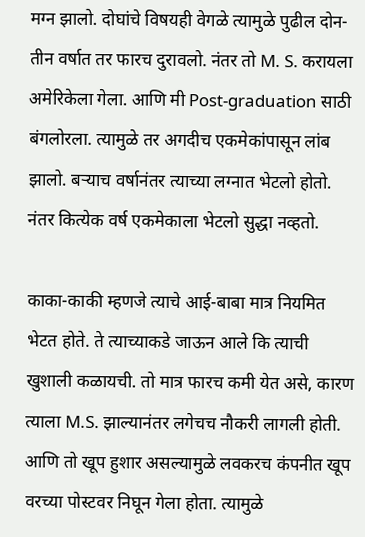मग्न झालो. दोघांचे विषयही वेगळे त्यामुळे पुढील दोन-तीन वर्षात तर फारच दुरावलो. नंतर तो M. S. करायला अमेरिकेला गेला. आणि मी Post-graduation साठी बंगलोरला. त्यामुळे तर अगदीच एकमेकांपासून लांब झालो. बऱ्याच वर्षानंतर त्याच्या लग्नात भेटलो होतो. नंतर कित्येक वर्ष एकमेकाला भेटलो सुद्धा नव्हतो.

काका-काकी म्हणजे त्याचे आई-बाबा मात्र नियमित भेटत होते. ते त्याच्याकडे जाऊन आले कि त्याची खुशाली कळायची. तो मात्र फारच कमी येत असे, कारण त्याला M.S. झाल्यानंतर लगेचच नौकरी लागली होती. आणि तो खूप हुशार असल्यामुळे लवकरच कंपनीत खूप वरच्या पोस्टवर निघून गेला होता. त्यामुळे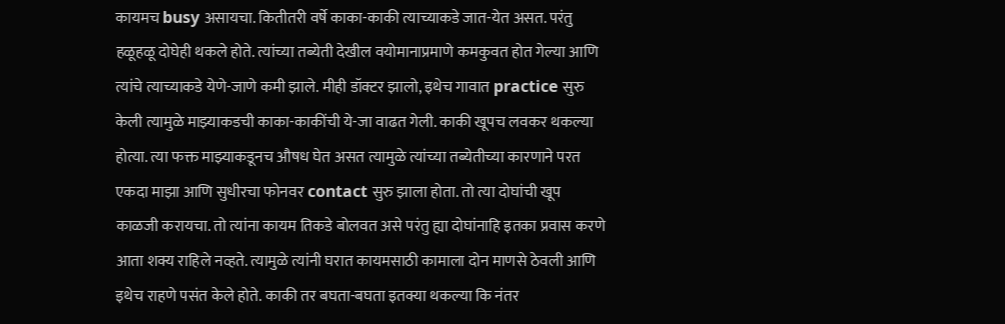कायमच busy असायचा. कितीतरी वर्षे काका-काकी त्याच्याकडे जात-येत असत. परंतु हळूहळू दोघेही थकले होते. त्यांच्या तब्येती देखील वयोमानाप्रमाणे कमकुवत होत गेल्या आणि त्यांचे त्याच्याकडे येणे-जाणे कमी झाले. मीही डॉक्टर झालो, इथेच गावात practice सुरु केली त्यामुळे माझ्याकडची काका-काकींची ये-जा वाढत गेली. काकी खूपच लवकर थकल्या होत्या. त्या फक्त माझ्याकडूनच औषध घेत असत त्यामुळे त्यांच्या तब्येतीच्या कारणाने परत एकदा माझा आणि सुधीरचा फोनवर contact सुरु झाला होता. तो त्या दोघांची खूप काळजी करायचा. तो त्यांना कायम तिकडे बोलवत असे परंतु ह्या दोघांनाहि इतका प्रवास करणे आता शक्य राहिले नव्हते. त्यामुळे त्यांनी घरात कायमसाठी कामाला दोन माणसे ठेवली आणि इथेच राहणे पसंत केले होते. काकी तर बघता-बघता इतक्या थकल्या कि नंतर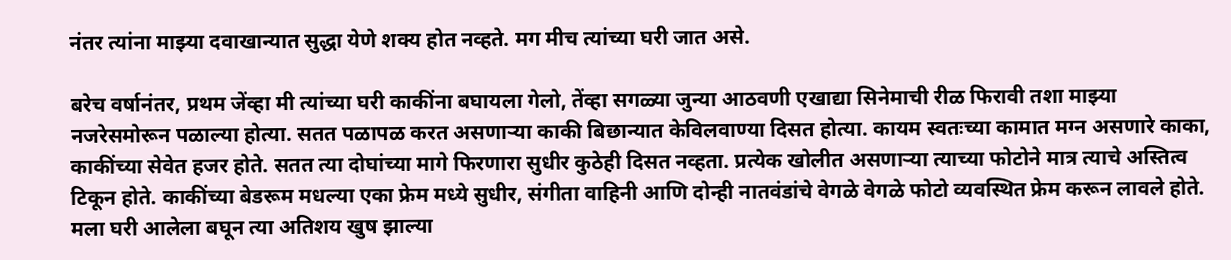नंतर त्यांना माझ्या दवाखान्यात सुद्धा येणे शक्य होत नव्हते. मग मीच त्यांच्या घरी जात असे.

बरेच वर्षानंतर, प्रथम जेंव्हा मी त्यांच्या घरी काकींना बघायला गेलो, तेंव्हा सगळ्या जुन्या आठवणी एखाद्या सिनेमाची रीळ फिरावी तशा माझ्या नजरेसमोरून पळाल्या होत्या. सतत पळापळ करत असणाऱ्या काकी बिछान्यात केविलवाण्या दिसत होत्या. कायम स्वतःच्या कामात मग्न असणारे काका, काकींच्या सेवेत हजर होते. सतत त्या दोघांच्या मागे फिरणारा सुधीर कुठेही दिसत नव्हता. प्रत्येक खोलीत असणाऱ्या त्याच्या फोटोने मात्र त्याचे अस्तित्व टिकून होते. काकींच्या बेडरूम मधल्या एका फ्रेम मध्ये सुधीर, संगीता वाहिनी आणि दोन्ही नातवंडांचे वेगळे वेगळे फोटो व्यवस्थित फ्रेम करून लावले होते. मला घरी आलेला बघून त्या अतिशय खुष झाल्या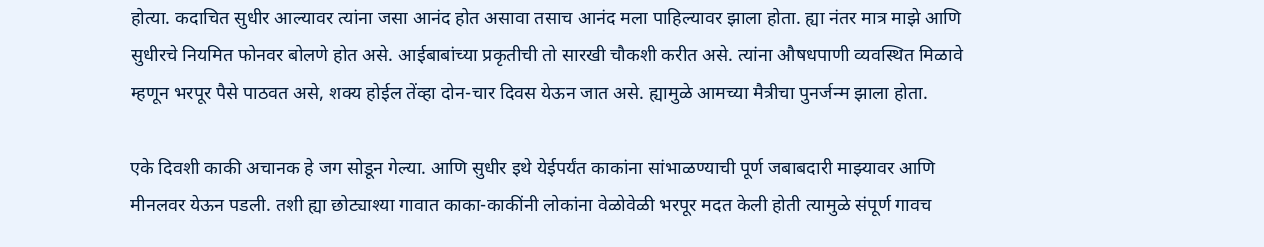होत्या. कदाचित सुधीर आल्यावर त्यांना जसा आनंद होत असावा तसाच आनंद मला पाहिल्यावर झाला होता. ह्या नंतर मात्र माझे आणि सुधीरचे नियमित फोनवर बोलणे होत असे. आईबाबांच्या प्रकृतीची तो सारखी चौकशी करीत असे. त्यांना औषधपाणी व्यवस्थित मिळावे म्हणून भरपूर पैसे पाठवत असे, शक्य होईल तेंव्हा दोन-चार दिवस येऊन जात असे. ह्यामुळे आमच्या मैत्रीचा पुनर्जन्म झाला होता.

एके दिवशी काकी अचानक हे जग सोडून गेल्या. आणि सुधीर इथे येईपर्यंत काकांना सांभाळण्याची पूर्ण जबाबदारी माझ्यावर आणि मीनलवर येऊन पडली. तशी ह्या छोट्याश्या गावात काका-काकींनी लोकांना वेळोवेळी भरपूर मदत केली होती त्यामुळे संपूर्ण गावच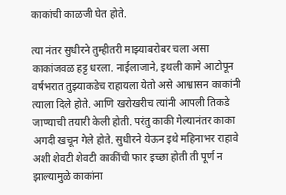काकांची काळजी घेत होते.

त्या नंतर सुधीरने तुम्हीतरी माझ्याबरोबर चला असा काकांजवळ हट्ट धरला. नाईलाजाने, इथली कामे आटोपून वर्षभरात तुझ्याकडेच राहायला येतो असे आश्वासन काकांनी त्याला दिले होते. आणि खरोखरीच त्यांनी आपली तिकडे जाण्याची तयारी केली होती. परंतु काकी गेल्यानंतर काका अगदी खचून गेले होते. सुधीरने येऊन इथे महिनाभर राहावे अशी शेवटी शेवटी काकींची फार इच्छा होती ती पूर्ण न झाल्यामुळे काकांना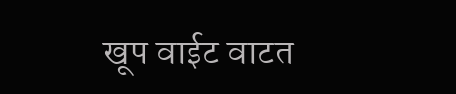खूप वाईट वाटत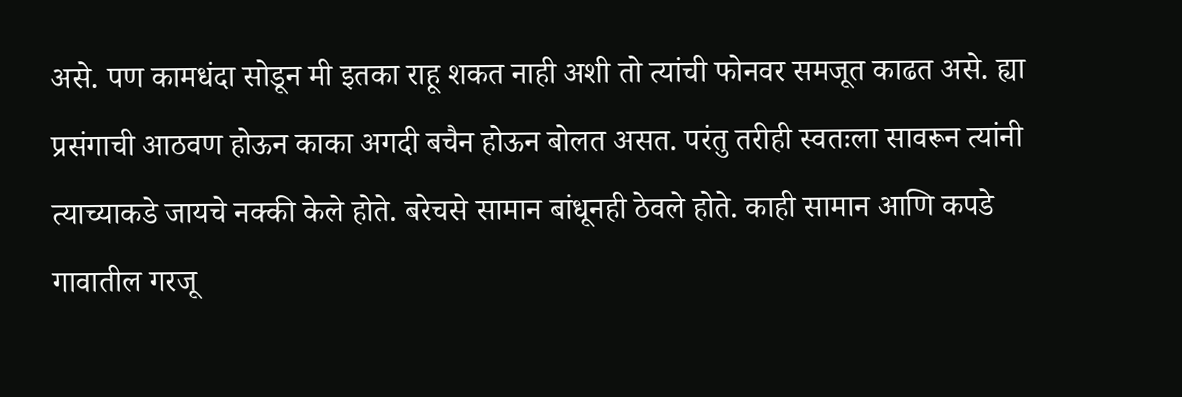असे. पण कामधंदा सोडून मी इतका राहू शकत नाही अशी तो त्यांची फोनवर समजूत काढत असे. ह्या प्रसंगाची आठवण होऊन काका अगदी बचैन होऊन बोलत असत. परंतु तरीही स्वतःला सावरून त्यांनी त्याच्याकडे जायचे नक्की केले होते. बरेचसे सामान बांधूनही ठेवले होते. काही सामान आणि कपडे गावातील गरजू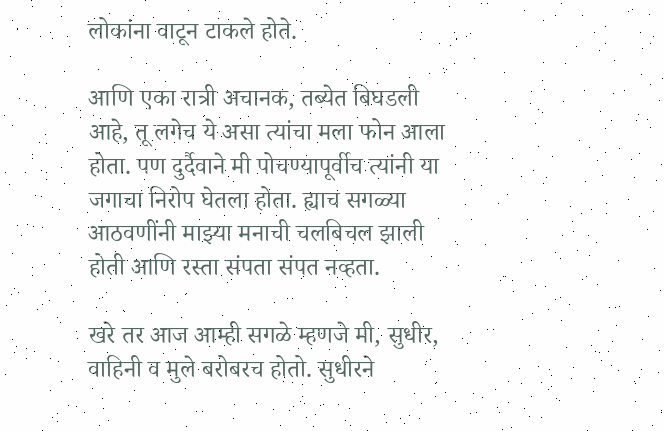लोकांना वाटून टाकले होते.

आणि एका रात्री अचानक, तब्येत बिघडली आहे, तू लगेच ये असा त्यांचा मला फोन आला होता. पण दुर्दैवाने मी पोचण्यापूर्वीच त्यांनी या जगाचा निरोप घेतला होता. ह्याच सगळ्या आठवणींनी माझ्या मनाची चलबिचल झाली होती आणि रस्ता संपता संपत नव्हता.

खरे तर आज आम्ही सगळे म्हणजे मी, सुधीर, वाहिनी व मुले बरोबरच होतो. सुधीरने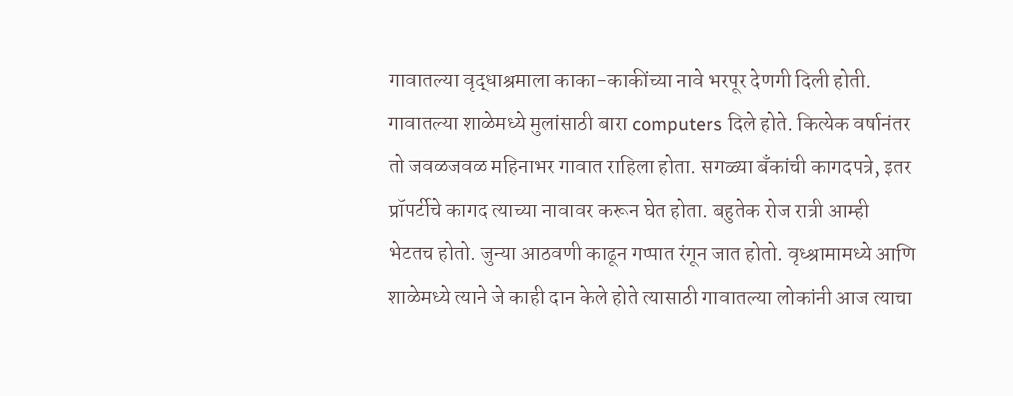गावातल्या वृद्धाश्रमाला काका-काकींच्या नावे भरपूर देणगी दिली होती. गावातल्या शाळेमध्ये मुलांसाठी बारा computers दिले होते. कित्येक वर्षानंतर तो जवळजवळ महिनाभर गावात राहिला होता. सगळ्या बँकांची कागदपत्रे, इतर प्रॉपर्टीचे कागद त्याच्या नावावर करून घेत होता. बहुतेक रोज रात्री आम्ही भेटतच होतो. जुन्या आठवणी काढून गप्पात रंगून जात होतो. वृध्श्रामामध्ये आणि शाळेमध्ये त्याने जे काही दान केले होते त्यासाठी गावातल्या लोकांनी आज त्याचा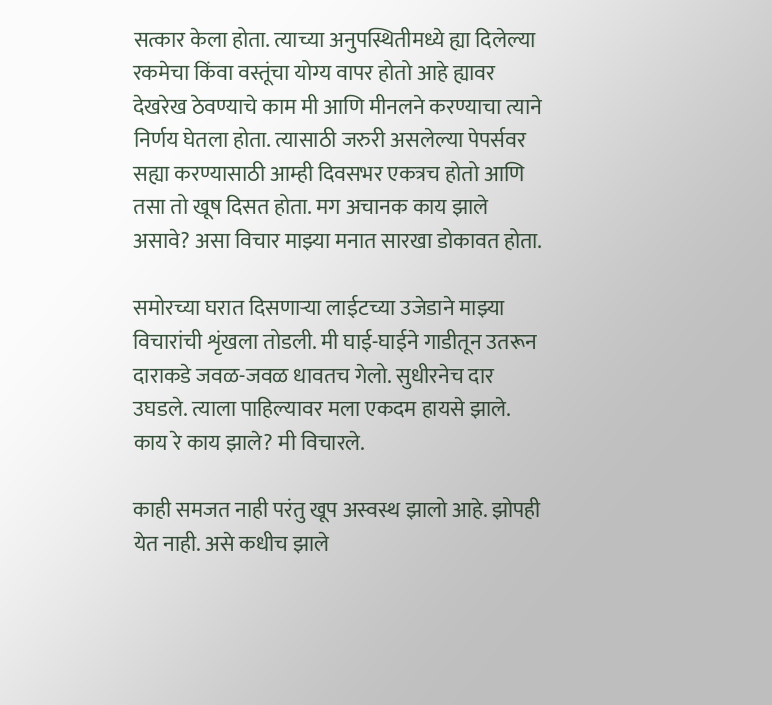सत्कार केला होता. त्याच्या अनुपस्थितीमध्ये ह्या दिलेल्या रकमेचा किंवा वस्तूंचा योग्य वापर होतो आहे ह्यावर देखरेख ठेवण्याचे काम मी आणि मीनलने करण्याचा त्याने निर्णय घेतला होता. त्यासाठी जरुरी असलेल्या पेपर्सवर सह्या करण्यासाठी आम्ही दिवसभर एकत्रच होतो आणि तसा तो खूष दिसत होता. मग अचानक काय झाले असावे? असा विचार माझ्या मनात सारखा डोकावत होता.

समोरच्या घरात दिसणाऱ्या लाईटच्या उजेडाने माझ्या विचारांची शृंखला तोडली. मी घाई-घाईने गाडीतून उतरून दाराकडे जवळ-जवळ धावतच गेलो. सुधीरनेच दार उघडले. त्याला पाहिल्यावर मला एकदम हायसे झाले.
काय रे काय झाले? मी विचारले.

काही समजत नाही परंतु खूप अस्वस्थ झालो आहे. झोपही येत नाही. असे कधीच झाले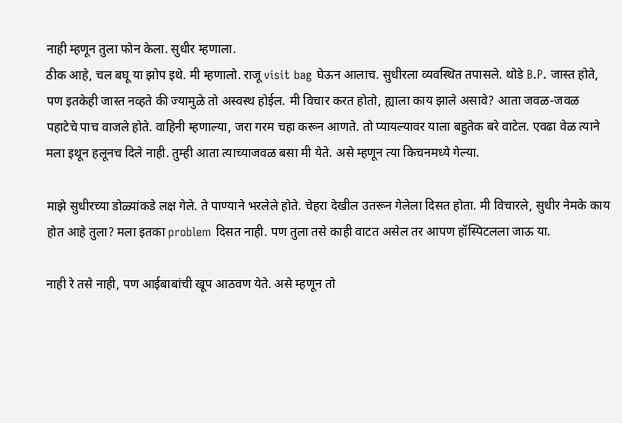नाही म्हणून तुला फोन केला. सुधीर म्हणाला.
ठीक आहे, चल बघू या झोप इथे. मी म्हणालो. राजू visit bag घेऊन आलाच. सुधीरला व्यवस्थित तपासले. थोडे B.P. जास्त होते, पण इतकेही जास्त नव्हते की ज्यामुळे तो अस्वस्थ होईल. मी विचार करत होतो, ह्याला काय झाले असावे? आता जवळ-जवळ पहाटेचे पाच वाजले होते. वाहिनी म्हणाल्या, जरा गरम चहा करून आणते. तो प्यायल्यावर याला बहुतेक बरे वाटेल. एवढा वेळ त्याने मला इथून हलूनच दिले नाही. तुम्ही आता त्याच्याजवळ बसा मी येते. असे म्हणून त्या किचनमध्ये गेल्या.

माझे सुधीरच्या डोळ्यांकडे लक्ष गेले. ते पाण्याने भरलेले होते. चेहरा देखील उतरून गेलेला दिसत होता. मी विचारले, सुधीर नेमके काय होत आहे तुला? मला इतका problem दिसत नाही. पण तुला तसे काही वाटत असेल तर आपण हॉस्पिटलला जाऊ या.

नाही रे तसे नाही, पण आईबाबांची खूप आठवण येते. असे म्हणून तो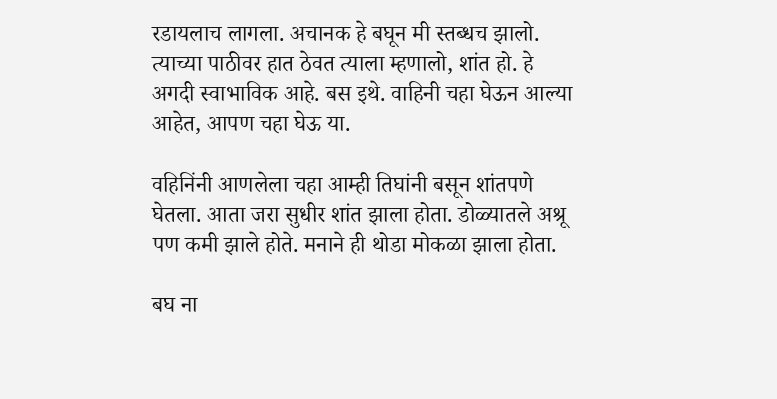रडायलाच लागला. अचानक हे बघून मी स्तब्धच झालो. त्याच्या पाठीवर हात ठेवत त्याला म्हणालो, शांत हो. हे अगदी स्वाभाविक आहे. बस इथे. वाहिनी चहा घेऊन आल्या आहेत, आपण चहा घेऊ या.

वहिनिंनी आणलेला चहा आम्ही तिघांनी बसून शांतपणे घेतला. आता जरा सुधीर शांत झाला होता. डोळ्यातले अश्रू पण कमी झाले होते. मनाने ही थोडा मोकळा झाला होता.

बघ ना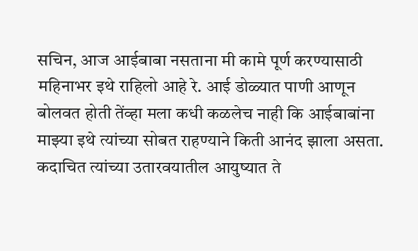सचिन, आज आईबाबा नसताना मी कामे पूर्ण करण्यासाठी महिनाभर इथे राहिलो आहे रे. आई डोळ्यात पाणी आणून बोलवत होती तेंव्हा मला कधी कळलेच नाही कि आईबाबांना माझ्या इथे त्यांच्या सोबत राहण्याने किती आनंद झाला असता. कदाचित त्यांच्या उतारवयातील आयुष्यात ते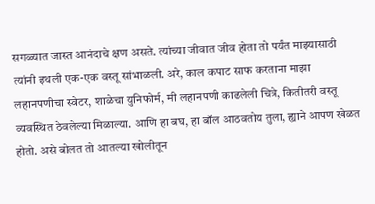सगळ्यात जास्त आनंदाचे क्षण असते. त्यांच्या जीवात जीव होता तो पर्यंत माझ्यासाठी त्यांनी इथली एक-एक वस्तू सांभाळली. अरे, काल कपाट साफ करताना माझा लहानपणीचा स्वेटर, शाळेचा युनिफोर्म, मी लहानपणी काढलेली चित्रे, कितीतरी वस्तू व्यवस्थित ठेवलेल्या मिळाल्या. आणि हा बघ, हा बॉल आठवतोय तुला, ह्याने आपण खेळत होतो. असे बोलत तो आतल्या खोलीतून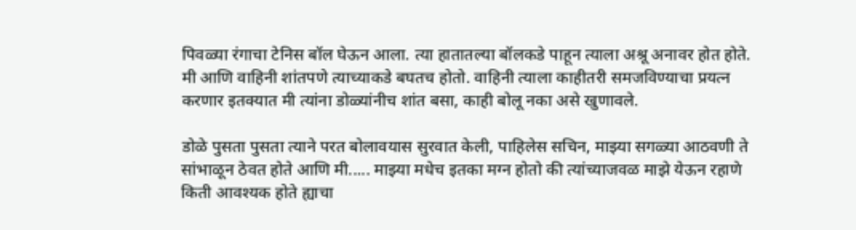पिवळ्या रंगाचा टेनिस बॉल घेऊन आला. त्या हातातल्या बॉलकडे पाहून त्याला अश्रू अनावर होत होते. मी आणि वाहिनी शांतपणे त्याच्याकडे बघतच होतो. वाहिनी त्याला काहीतरी समजविण्याचा प्रयत्न करणार इतक्यात मी त्यांना डोळ्यांनीच शांत बसा, काही बोलू नका असे खुणावले.

डोळे पुसता पुसता त्याने परत बोलावयास सुरवात केली, पाहिलेस सचिन, माझ्या सगळ्या आठवणी ते सांभाळून ठेवत होते आणि मी..... माझ्या मधेच इतका मग्न होतो की त्यांच्याजवळ माझे येऊन रहाणे किती आवश्यक होते ह्याचा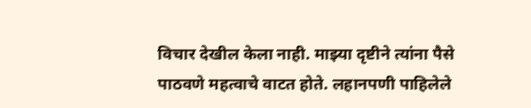विचार देखील केला नाही. माझ्या दृष्टीने त्यांना पैसे पाठवणे महत्वाचे वाटत होते. लहानपणी पाहिलेले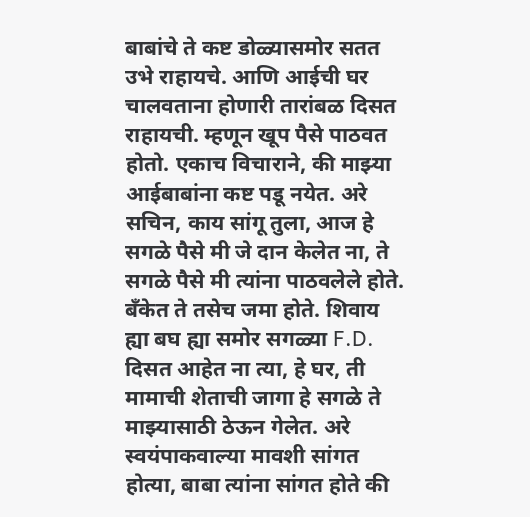बाबांचे ते कष्ट डोळ्यासमोर सतत उभे राहायचे. आणि आईची घर चालवताना होणारी तारांबळ दिसत राहायची. म्हणून खूप पैसे पाठवत होतो. एकाच विचाराने, की माझ्या आईबाबांना कष्ट पडू नयेत. अरे सचिन, काय सांगू तुला, आज हे सगळे पैसे मी जे दान केलेत ना, ते सगळे पैसे मी त्यांना पाठवलेले होते. बँकेत ते तसेच जमा होते. शिवाय ह्या बघ ह्या समोर सगळ्या F.D. दिसत आहेत ना त्या, हे घर, ती मामाची शेताची जागा हे सगळे ते माझ्यासाठी ठेऊन गेलेत. अरे स्वयंपाकवाल्या मावशी सांगत होत्या, बाबा त्यांना सांगत होते की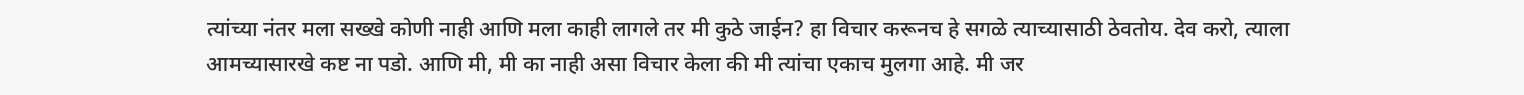त्यांच्या नंतर मला सख्खे कोणी नाही आणि मला काही लागले तर मी कुठे जाईन? हा विचार करूनच हे सगळे त्याच्यासाठी ठेवतोय. देव करो, त्याला आमच्यासारखे कष्ट ना पडो. आणि मी, मी का नाही असा विचार केला की मी त्यांचा एकाच मुलगा आहे. मी जर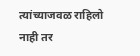त्यांच्याजवळ राहिलो नाही तर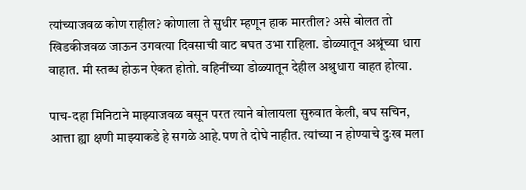त्यांच्याजवळ कोण राहील? कोणाला ते सुधीर म्हणून हाक मारतील? असे बोलत तो खिडकीजवळ जाऊन उगवत्या दिवसाची वाट बघत उभा राहिला. डोळ्यातून अश्रूंच्या धारा वाहात. मी स्तब्ध होऊन ऐकत होतो. वहिनींच्या डोळ्यातून देहील अश्रुधारा वाहत होत्या.

पाच-दहा मिनिटाने माझ्याजवळ बसून परत त्याने बोलायला सुरुवात केली, बघ सचिन, आत्ता ह्या क्षणी माझ्याकडे हे सगळे आहे.पण ते दोघे नाहीत. त्यांच्या न होण्याचे दुःख मला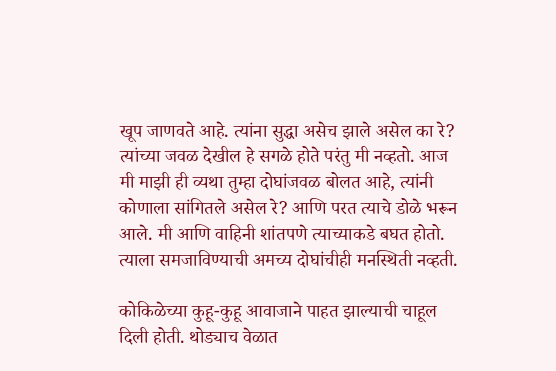खूप जाणवते आहे. त्यांना सुद्धा असेच झाले असेल का रे? त्यांच्या जवळ देखील हे सगळे होते परंतु मी नव्हतो. आज मी माझी ही व्यथा तुम्हा दोघांजवळ बोलत आहे, त्यांनी कोणाला सांगितले असेल रे? आणि परत त्याचे डोळे भरून आले. मी आणि वाहिनी शांतपणे त्याच्याकडे बघत होतो. त्याला समजाविण्याची अमच्य दोघांचीही मनस्थिती नव्हती.

कोकिळेच्या कुहू-कुहू आवाजाने पाहत झाल्याची चाहूल दिली होती. थोड्याच वेळात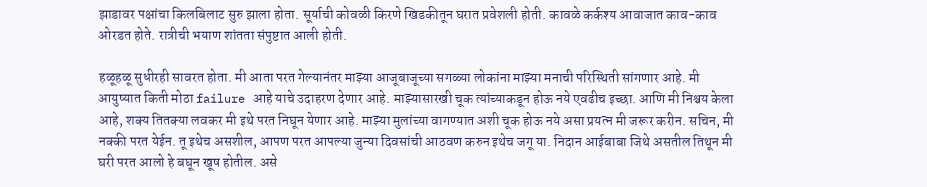झाडावर पक्षांचा किलबिलाट सुरु झाला होता. सूर्याची कोवळी किरणे खिडकीतून घरात प्रवेशली होती. कावळे कर्कश्य आवाजात काव-काव ओरडत होते. रात्रीची भयाण शांतता संपुष्टात आली होती.

हळूहळू सुधीरही सावरत होता. मी आता परत गेल्यानंतर माझ्या आजूबाजूच्या सगळ्या लोकांना माझ्या मनाची परिस्थिती सांगणार आहे. मी आयुष्यात किती मोठा failure आहे याचे उदाहरण देणार आहे. माझ्यासारखी चूक त्यांच्याकडून होऊ नये एवढीच इच्छा. आणि मी निश्चय केला आहे, शक्य तितक्या लवकर मी इथे परत निघून येणार आहे. माझ्या मुलांच्या वागण्यात अशी चूक होऊ नये असा प्रयत्न मी जरूर करीन. सचिन, मी नक्की परत येईन. तू इथेच असशील, आपण परत आपल्या जुन्या दिवसांची आठवण करुन इथेच जगू या. निदान आईबाबा जिथे असतील तिथून मी घरी परत आलो हे बघून खूष होतील. असे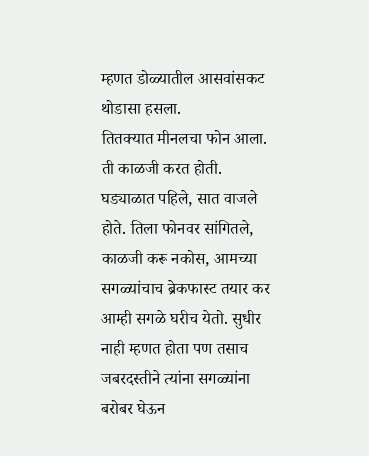म्हणत डोळ्यातील आसवांसकट थोडासा हसला.
तितक्यात मीनलचा फोन आला. ती काळजी करत होती. घड्याळात पहिले, सात वाजले होते. तिला फोनवर सांगितले, काळजी करू नकोस, आमच्या सगळ्यांचाच ब्रेकफास्ट तयार कर आम्ही सगळे घरीच येतो. सुधीर नाही म्हणत होता पण तसाच जबरदस्तीने त्यांना सगळ्यांना बरोबर घेऊन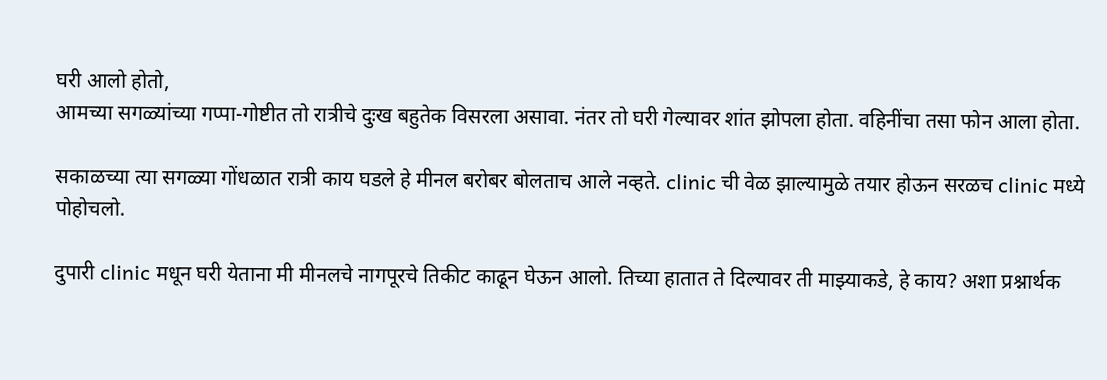घरी आलो होतो,
आमच्या सगळ्यांच्या गप्पा-गोष्टीत तो रात्रीचे दुःख बहुतेक विसरला असावा. नंतर तो घरी गेल्यावर शांत झोपला होता. वहिनींचा तसा फोन आला होता.

सकाळच्या त्या सगळ्या गोंधळात रात्री काय घडले हे मीनल बरोबर बोलताच आले नव्हते. clinic ची वेळ झाल्यामुळे तयार होऊन सरळच clinic मध्ये पोहोचलो.

दुपारी clinic मधून घरी येताना मी मीनलचे नागपूरचे तिकीट काढून घेऊन आलो. तिच्या हातात ते दिल्यावर ती माझ्याकडे, हे काय? अशा प्रश्नार्थक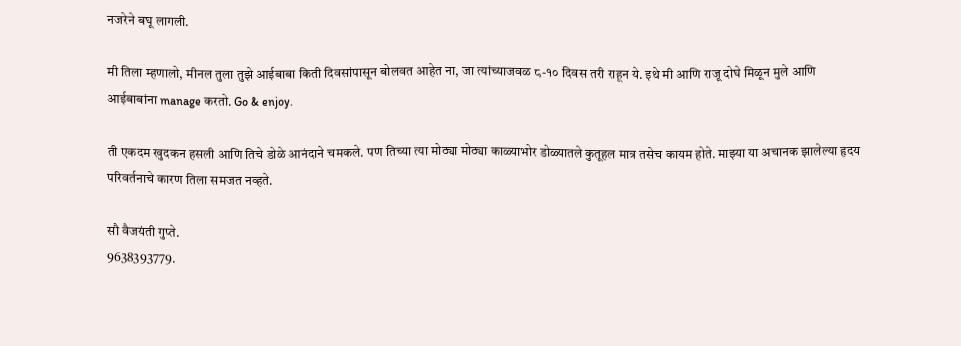नजरेने बघू लागली.

मी तिला म्हणालो, मीनल तुला तुझे आईबाबा किती दिवसांपासून बोलवत आहेत ना, जा त्यांच्याजवळ ८-१० दिवस तरी राहून ये. इथे मी आणि राजू दोघे मिळून मुले आणि आईबाबांना manage करतो. Go & enjoy.

ती एकदम खुदकन हसली आणि तिचे डोळे आनंदाने चमकले. पण तिच्या त्या मोठ्या मोठ्या काळ्याभोर डोळ्यातले कुतूहल मात्र तसेच कायम होते. माझ्या या अचानक झालेल्या हृदय परिवर्तनाचे कारण तिला समजत नव्हते.

सौ वैजयंती गुप्ते.
9638393779.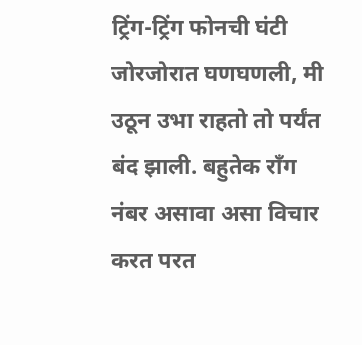ट्रिंग-ट्रिंग फोनची घंटी जोरजोरात घणघणली, मी उठून उभा राहतो तो पर्यंत बंद झाली. बहुतेक रॉंग नंबर असावा असा विचार करत परत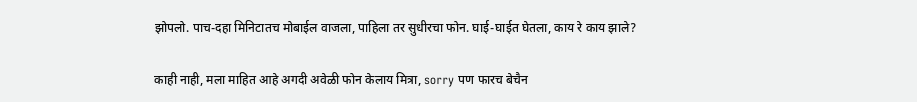झोपलो. पाच-दहा मिनिटातच मोबाईल वाजला, पाहिला तर सुधीरचा फोन. घाई-घाईत घेतला, काय रे काय झाले?

काही नाही, मला माहित आहे अगदी अवेळी फोन केलाय मित्रा, sorry पण फारच बेचैन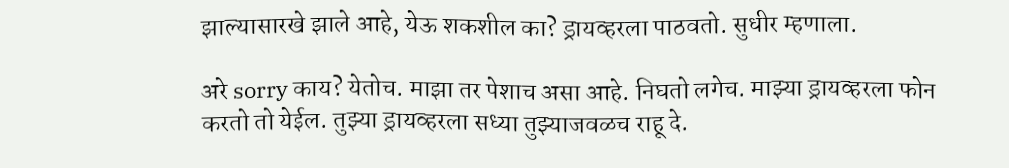झाल्यासारखे झाले आहे, येऊ शकशील का? ड्रायव्हरला पाठवतो. सुधीर म्हणाला.

अरे sorry काय? येतोच. माझा तर पेशाच असा आहे. निघतो लगेच. माझ्या ड्रायव्हरला फोन करतो तो येईल. तुझ्या ड्रायव्हरला सध्या तुझ्याजवळच राहू दे.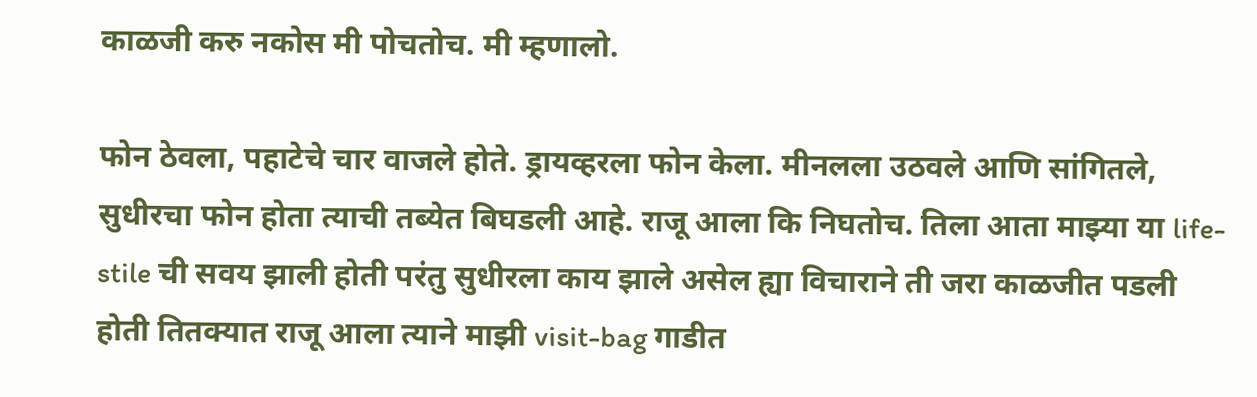काळजी करु नकोस मी पोचतोच. मी म्हणालो.

फोन ठेवला, पहाटेचे चार वाजले होते. ड्रायव्हरला फोन केला. मीनलला उठवले आणि सांगितले, सुधीरचा फोन होता त्याची तब्येत बिघडली आहे. राजू आला कि निघतोच. तिला आता माझ्या या life-stile ची सवय झाली होती परंतु सुधीरला काय झाले असेल ह्या विचाराने ती जरा काळजीत पडली होती तितक्यात राजू आला त्याने माझी visit-bag गाडीत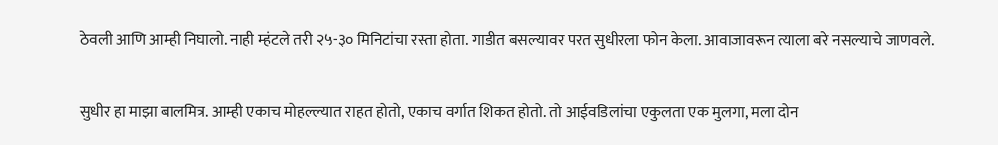ठेवली आणि आम्ही निघालो. नाही म्हंटले तरी २५-३० मिनिटांचा रस्ता होता. गाडीत बसल्यावर परत सुधीरला फोन केला. आवाजावरून त्याला बरे नसल्याचे जाणवले.

सुधीर हा माझा बालमित्र. आम्ही एकाच मोहल्ल्यात राहत होतो, एकाच वर्गात शिकत होतो. तो आईवडिलांचा एकुलता एक मुलगा, मला दोन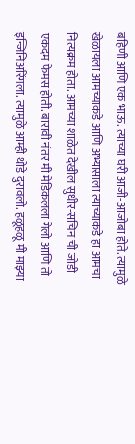बहिणी आणि एक भाऊ. त्याच्या घरी आजी-आजोबा होते. त्यामुळे खेळायला आमच्याकडे आणि अभ्यासाला त्याच्याकडे हा आमचा नित्यक्रम होता. आमच्या शाळेत देखील सुधीर-सचिन ची जोडी एकदम फेमस होती. बारावी नंतर मी मेडिकलला गेलो आणि तो इन्जिनिअरिंगला. त्यामुळे आम्ही थोडे दुरावलो. हळूहळू मी माझ्या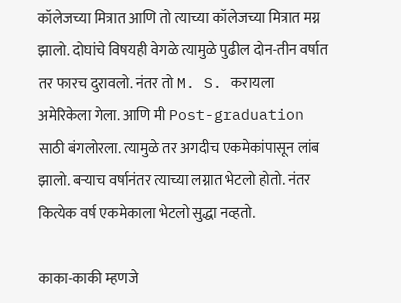कॉलेजच्या मित्रात आणि तो त्याच्या कॉलेजच्या मित्रात मग्न झालो. दोघांचे विषयही वेगळे त्यामुळे पुढील दोन-तीन वर्षात तर फारच दुरावलो. नंतर तो M. S. करायला अमेरिकेला गेला. आणि मी Post-graduation साठी बंगलोरला. त्यामुळे तर अगदीच एकमेकांपासून लांब झालो. बऱ्याच वर्षानंतर त्याच्या लग्नात भेटलो होतो. नंतर कित्येक वर्ष एकमेकाला भेटलो सुद्धा नव्हतो.

काका-काकी म्हणजे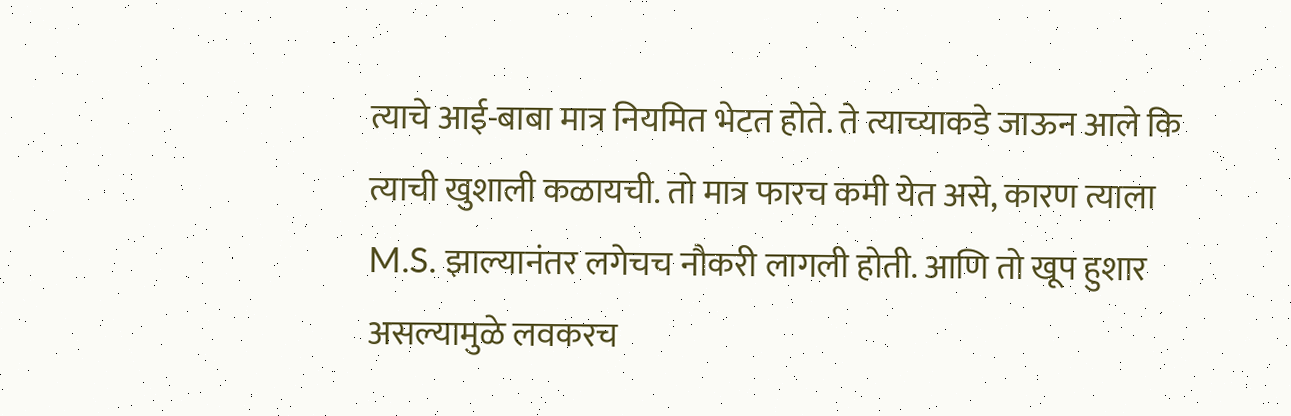त्याचे आई-बाबा मात्र नियमित भेटत होते. ते त्याच्याकडे जाऊन आले कि त्याची खुशाली कळायची. तो मात्र फारच कमी येत असे, कारण त्याला M.S. झाल्यानंतर लगेचच नौकरी लागली होती. आणि तो खूप हुशार असल्यामुळे लवकरच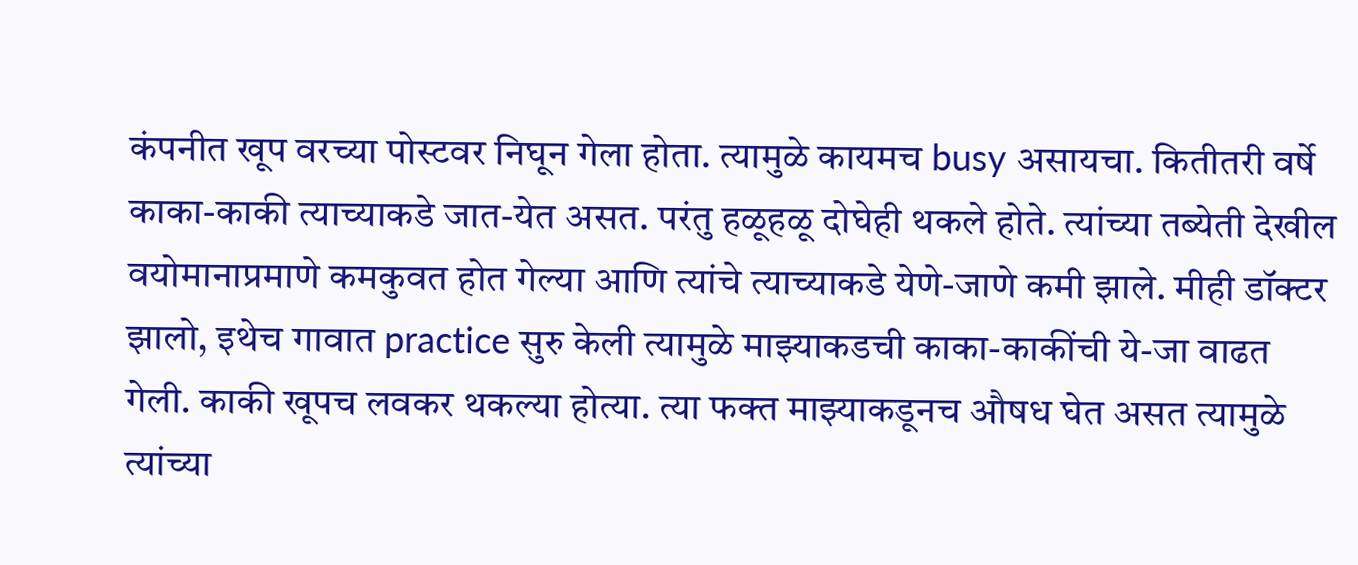कंपनीत खूप वरच्या पोस्टवर निघून गेला होता. त्यामुळे कायमच busy असायचा. कितीतरी वर्षे काका-काकी त्याच्याकडे जात-येत असत. परंतु हळूहळू दोघेही थकले होते. त्यांच्या तब्येती देखील वयोमानाप्रमाणे कमकुवत होत गेल्या आणि त्यांचे त्याच्याकडे येणे-जाणे कमी झाले. मीही डॉक्टर झालो, इथेच गावात practice सुरु केली त्यामुळे माझ्याकडची काका-काकींची ये-जा वाढत गेली. काकी खूपच लवकर थकल्या होत्या. त्या फक्त माझ्याकडूनच औषध घेत असत त्यामुळे त्यांच्या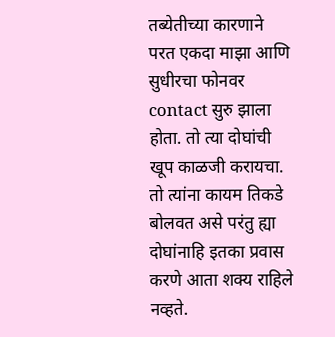तब्येतीच्या कारणाने परत एकदा माझा आणि सुधीरचा फोनवर contact सुरु झाला होता. तो त्या दोघांची खूप काळजी करायचा. तो त्यांना कायम तिकडे बोलवत असे परंतु ह्या दोघांनाहि इतका प्रवास करणे आता शक्य राहिले नव्हते.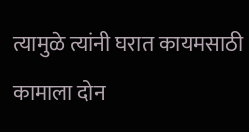त्यामुळे त्यांनी घरात कायमसाठी कामाला दोन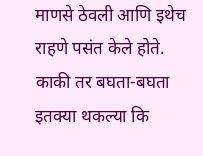माणसे ठेवली आणि इथेच राहणे पसंत केले होते. काकी तर बघता-बघता इतक्या थकल्या कि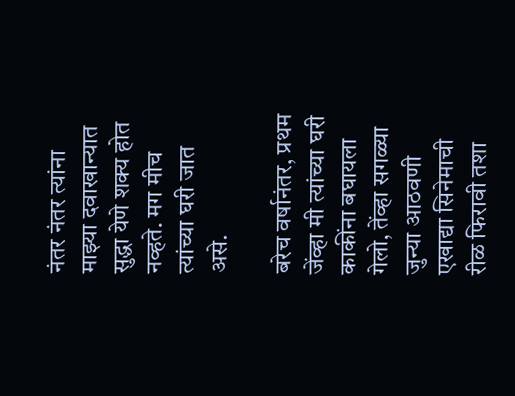नंतर नंतर त्यांना माझ्या दवाखान्यात सुद्धा येणे शक्य होत नव्हते. मग मीच त्यांच्या घरी जात असे.

बरेच वर्षानंतर, प्रथम जेंव्हा मी त्यांच्या घरी काकींना बघायला गेलो, तेंव्हा सगळ्या जुन्या आठवणी एखाद्या सिनेमाची रीळ फिरावी तशा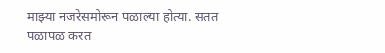माझ्या नजरेसमोरून पळाल्या होत्या. सतत पळापळ करत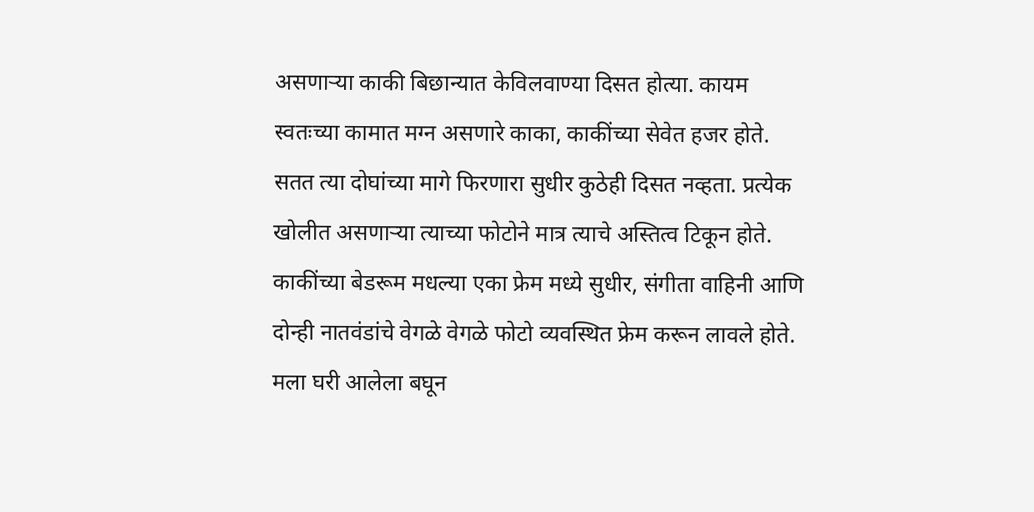असणाऱ्या काकी बिछान्यात केविलवाण्या दिसत होत्या. कायम स्वतःच्या कामात मग्न असणारे काका, काकींच्या सेवेत हजर होते. सतत त्या दोघांच्या मागे फिरणारा सुधीर कुठेही दिसत नव्हता. प्रत्येक खोलीत असणाऱ्या त्याच्या फोटोने मात्र त्याचे अस्तित्व टिकून होते. काकींच्या बेडरूम मधल्या एका फ्रेम मध्ये सुधीर, संगीता वाहिनी आणि दोन्ही नातवंडांचे वेगळे वेगळे फोटो व्यवस्थित फ्रेम करून लावले होते. मला घरी आलेला बघून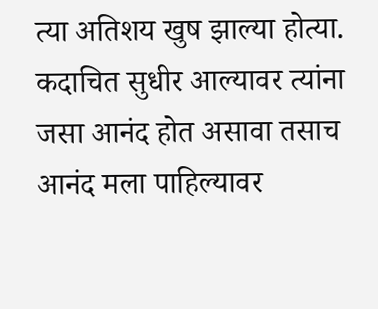त्या अतिशय खुष झाल्या होत्या. कदाचित सुधीर आल्यावर त्यांना जसा आनंद होत असावा तसाच आनंद मला पाहिल्यावर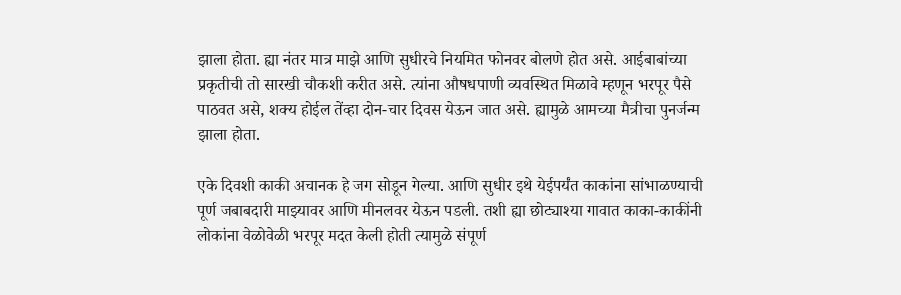झाला होता. ह्या नंतर मात्र माझे आणि सुधीरचे नियमित फोनवर बोलणे होत असे. आईबाबांच्या प्रकृतीची तो सारखी चौकशी करीत असे. त्यांना औषधपाणी व्यवस्थित मिळावे म्हणून भरपूर पैसे पाठवत असे, शक्य होईल तेंव्हा दोन-चार दिवस येऊन जात असे. ह्यामुळे आमच्या मैत्रीचा पुनर्जन्म झाला होता.

एके दिवशी काकी अचानक हे जग सोडून गेल्या. आणि सुधीर इथे येईपर्यंत काकांना सांभाळण्याची पूर्ण जबाबदारी माझ्यावर आणि मीनलवर येऊन पडली. तशी ह्या छोट्याश्या गावात काका-काकींनी लोकांना वेळोवेळी भरपूर मदत केली होती त्यामुळे संपूर्ण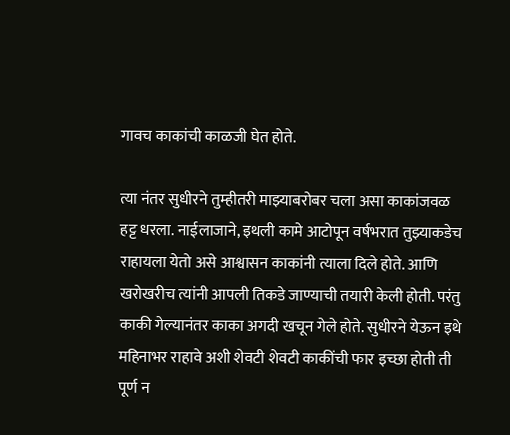गावच काकांची काळजी घेत होते.

त्या नंतर सुधीरने तुम्हीतरी माझ्याबरोबर चला असा काकांजवळ हट्ट धरला. नाईलाजाने, इथली कामे आटोपून वर्षभरात तुझ्याकडेच राहायला येतो असे आश्वासन काकांनी त्याला दिले होते. आणि खरोखरीच त्यांनी आपली तिकडे जाण्याची तयारी केली होती. परंतु काकी गेल्यानंतर काका अगदी खचून गेले होते. सुधीरने येऊन इथे महिनाभर राहावे अशी शेवटी शेवटी काकींची फार इच्छा होती ती पूर्ण न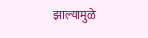झाल्यामुळे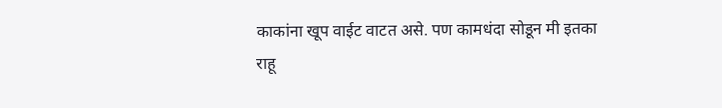काकांना खूप वाईट वाटत असे. पण कामधंदा सोडून मी इतका राहू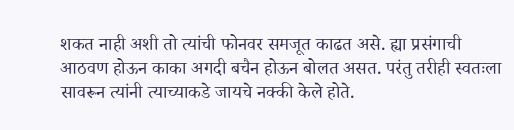शकत नाही अशी तो त्यांची फोनवर समजूत काढत असे. ह्या प्रसंगाची आठवण होऊन काका अगदी बचैन होऊन बोलत असत. परंतु तरीही स्वतःला सावरून त्यांनी त्याच्याकडे जायचे नक्की केले होते.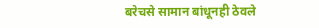बरेचसे सामान बांधूनही ठेवले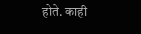होते. काही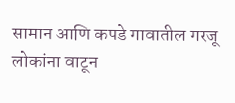सामान आणि कपडे गावातील गरजू लोकांना वाटून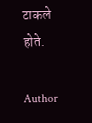टाकले होते.

Author